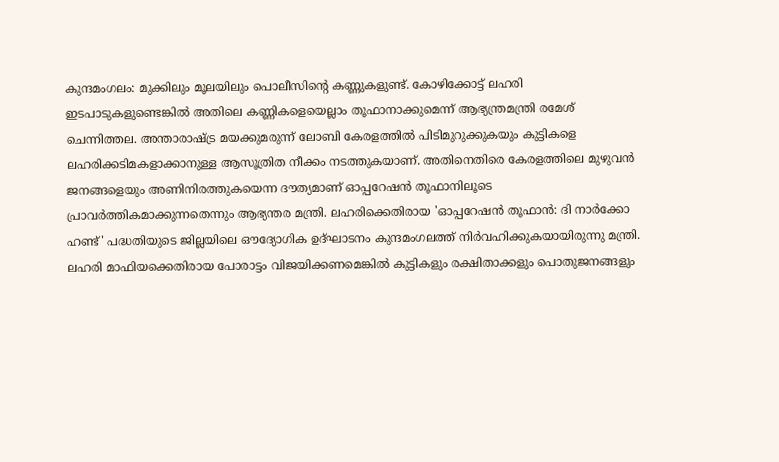കുന്ദമംഗലം: മുക്കിലും മൂലയിലും പൊലീസിന്റെ കണ്ണുകളുണ്ട്. കോഴിക്കോട്ട് ലഹരി ഇടപാടുകളുണ്ടെങ്കിൽ അതിലെ കണ്ണികളെയെല്ലാം തൂഫാനാക്കുമെന്ന് ആഭ്യന്ത്രമന്ത്രി രമേശ് ചെന്നിത്തല. അന്താരാഷ്ട്ര മയക്കുമരുന്ന് ലോബി കേരളത്തിൽ പിടിമുറുക്കുകയും കുട്ടികളെ ലഹരിക്കടിമകളാക്കാനുള്ള ആസൂത്രിത നീക്കം നടത്തുകയാണ്. അതിനെതിരെ കേരളത്തിലെ മുഴുവൻ ജനങ്ങളെയും അണിനിരത്തുകയെന്ന ദൗത്യമാണ് ഓപ്പറേഷൻ തൂഫാനിലൂടെ പ്രാവർത്തികമാക്കുന്നതെന്നും ആഭ്യന്തര മന്ത്രി. ലഹരിക്കെതിരായ 'ഓപ്പറേഷൻ തൂഫാൻ: ദി നാർക്കോ ഹണ്ട്' പദ്ധതിയുടെ ജില്ലയിലെ ഔദ്യോഗിക ഉദ്ഘാടനം കുന്ദമംഗലത്ത് നിർവഹിക്കുകയായിരുന്നു മന്ത്രി. ലഹരി മാഫിയക്കെതിരായ പോരാട്ടം വിജയിക്കണമെങ്കിൽ കുട്ടികളും രക്ഷിതാക്കളും പൊതുജനങ്ങളും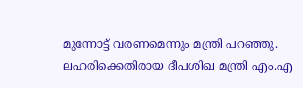മുന്നോട്ട് വരണമെന്നും മന്ത്രി പറഞ്ഞു. ലഹരിക്കെതിരായ ദീപശിഖ മന്ത്രി എം.എ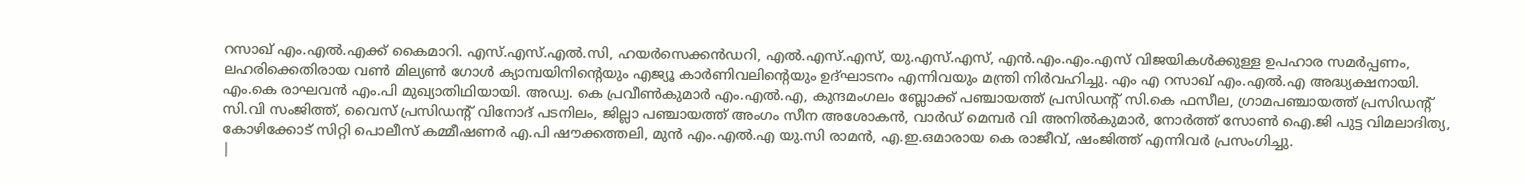റസാഖ് എം.എൽ.എക്ക് കൈമാറി. എസ്.എസ്.എൽ.സി, ഹയർസെക്കൻഡറി, എൽ.എസ്.എസ്, യു.എസ്.എസ്, എൻ.എം.എം.എസ് വിജയികൾക്കുള്ള ഉപഹാര സമർപ്പണം, ലഹരിക്കെതിരായ വൺ മില്യൺ ഗോൾ ക്യാമ്പയിനിന്റെയും എജ്യൂ കാർണിവലിന്റെയും ഉദ്ഘാടനം എന്നിവയും മന്ത്രി നിർവഹിച്ചു. എം എ റസാഖ് എം.എൽ.എ അദ്ധ്യക്ഷനായി. എം.കെ രാഘവൻ എം.പി മുഖ്യാതിഥിയായി. അഡ്വ. കെ പ്രവീൺകുമാർ എം.എൽ.എ, കുന്ദമംഗലം ബ്ലോക്ക് പഞ്ചായത്ത് പ്രസിഡന്റ് സി.കെ ഫസീല, ഗ്രാമപഞ്ചായത്ത് പ്രസിഡന്റ് സി.വി സംജിത്ത്, വൈസ് പ്രസിഡന്റ് വിനോദ് പടനിലം, ജില്ലാ പഞ്ചായത്ത് അംഗം സീന അശോകൻ, വാർഡ് മെമ്പർ വി അനിൽകുമാർ, നോർത്ത് സോൺ ഐ.ജി പുട്ട വിമലാദിത്യ, കോഴിക്കോട് സിറ്റി പൊലീസ് കമ്മീഷണർ എ.പി ഷൗക്കത്തലി, മുൻ എം.എൽ.എ യു.സി രാമൻ, എ.ഇ.ഒമാരായ കെ രാജീവ്, ഷംജിത്ത് എന്നിവർ പ്രസംഗിച്ചു.
|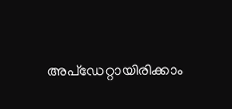അപ്ഡേറ്റായിരിക്കാം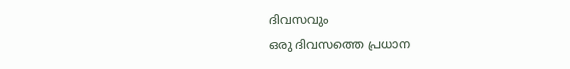ദിവസവും
ഒരു ദിവസത്തെ പ്രധാന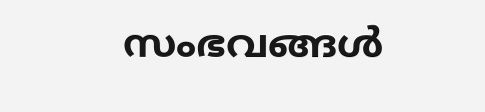സംഭവങ്ങൾ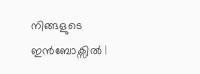നിങ്ങളുടെ ഇൻബോക്സിൽ |